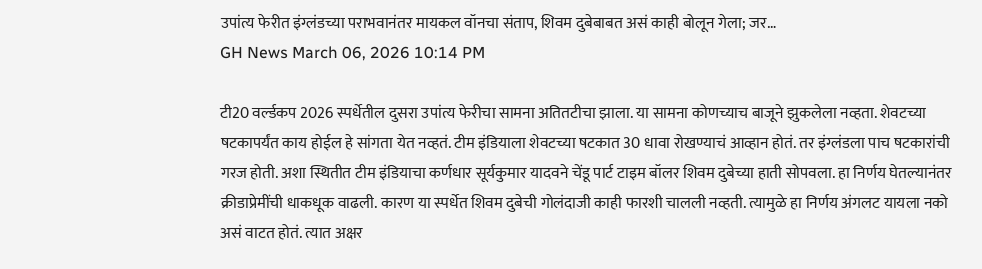उपांत्य फेरीत इंग्लंडच्या पराभवानंतर मायकल वॉनचा संताप, शिवम दुबेबाबत असं काही बोलून गेला; जर…
GH News March 06, 2026 10:14 PM

टी20 वर्ल्डकप 2026 स्पर्धेतील दुसरा उपांत्य फेरीचा सामना अतितटीचा झाला. या सामना कोणच्याच बाजूने झुकलेला नव्हता. शेवटच्या षटकापर्यंत काय होईल हे सांगता येत नव्हतं. टीम इंडियाला शेवटच्या षटकात 30 धावा रोखण्याचं आव्हान होतं. तर इंग्लंडला पाच षटकारांची गरज होती. अशा स्थितीत टीम इंडियाचा कर्णधार सूर्यकुमार यादवने चेंडू पार्ट टाइम बॉलर शिवम दुबेच्या हाती सोपवला. हा निर्णय घेतल्यानंतर क्रीडाप्रेमींची धाकधूक वाढली. कारण या स्पर्धेत शिवम दुबेची गोलंदाजी काही फारशी चालली नव्हती. त्यामुळे हा निर्णय अंगलट यायला नको असं वाटत होतं. त्यात अक्षर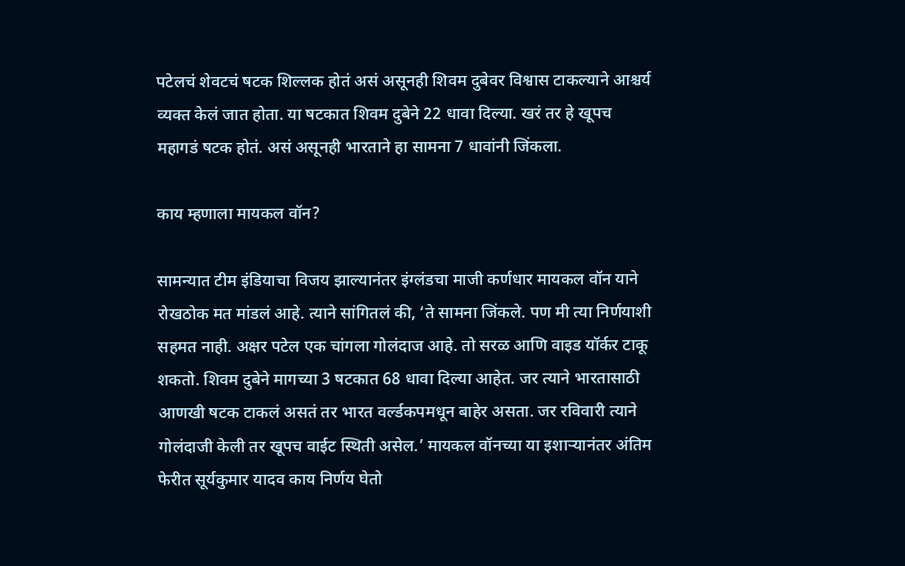पटेलचं शेवटचं षटक शिल्लक होतं असं असूनही शिवम दुबेवर विश्वास टाकल्याने आश्चर्य व्यक्त केलं जात होता. या षटकात शिवम दुबेने 22 धावा दिल्या. खरं तर हे खूपच महागडं षटक होतं. असं असूनही भारताने हा सामना 7 धावांनी जिंकला.

काय म्हणाला मायकल वॉन?

सामन्यात टीम इंडियाचा विजय झाल्यानंतर इंग्लंडचा माजी कर्णधार मायकल वॉन याने रोखठोक मत मांडलं आहे. त्याने सांगितलं की, ‘ते सामना जिंकले. पण मी त्या निर्णयाशी सहमत नाही. अक्षर पटेल एक चांगला गोलंदाज आहे. तो सरळ आणि वाइड यॉर्कर टाकू शकतो. शिवम दुबेने मागच्या 3 षटकात 68 धावा दिल्या आहेत. जर त्याने भारतासाठी आणखी षटक टाकलं असतं तर भारत वर्ल्डकपमधून बाहेर असता. जर रविवारी त्याने गोलंदाजी केली तर खूपच वाईट स्थिती असेल.’ मायकल वॉनच्या या इशाऱ्यानंतर अंतिम फेरीत सूर्यकुमार यादव काय निर्णय घेतो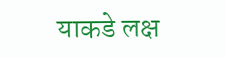याकडे लक्ष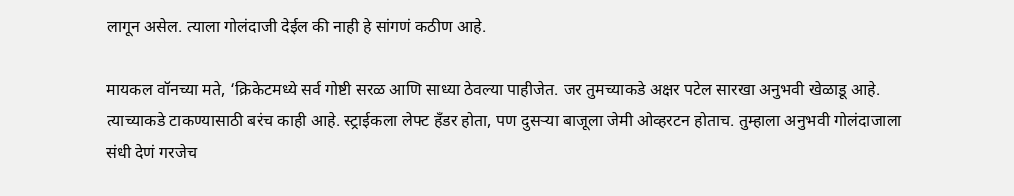लागून असेल. त्याला गोलंदाजी देईल की नाही हे सांगणं कठीण आहे.

मायकल वॉनच्या मते, ‘क्रिकेटमध्ये सर्व गोष्टी सरळ आणि साध्या ठेवल्या पाहीजेत. जर तुमच्याकडे अक्षर पटेल सारखा अनुभवी खेळाडू आहे. त्याच्याकडे टाकण्यासाठी बरंच काही आहे. स्ट्राईकला लेफ्ट हँडर होता, पण दुसऱ्या बाजूला जेमी ओव्हरटन होताच. तुम्हाला अनुभवी गोलंदाजाला संधी देणं गरजेच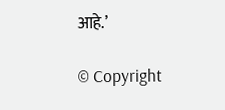आहे.’

© Copyright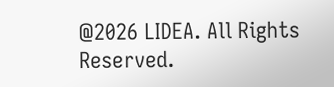@2026 LIDEA. All Rights Reserved.